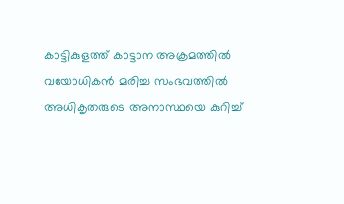കാട്ടികുളത്ത് കാട്ടാന അക്രമത്തിൽ വയോധികൻ മരിച്ച സംഭവത്തിൽ അധികൃതരുടെ അനാസ്ഥയെ കുറിച്ച്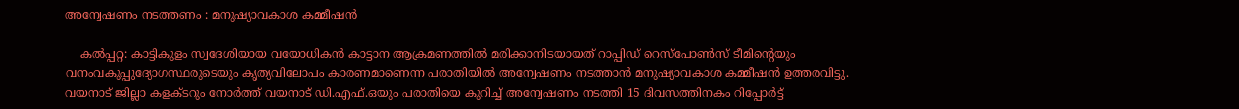അന്വേഷണം നടത്തണം : മനുഷ്യാവകാശ കമ്മീഷൻ

    കൽപ്പറ്റ: കാട്ടികുളം സ്വദേശിയായ വയോധികൻ കാട്ടാന ആക്രമണത്തിൽ മരിക്കാനിടയായത് റാപ്പിഡ് റെസ്പോൺസ് ടീമിന്റെയും വനംവകുപ്പുദ്യോഗസ്ഥരുടെയും കൃത്യവിലോപം കാരണമാണെന്ന പരാതിയിൽ അന്വേഷണം നടത്താൻ മനുഷ്യാവകാശ കമ്മീഷൻ ഉത്തരവിട്ടു. വയനാട് ജില്ലാ കളക്ടറും നോർത്ത് വയനാട് ഡി.എഫ്.ഒയും പരാതിയെ കുറിച്ച് അന്വേഷണം നടത്തി 15 ദിവസത്തിനകം റിപ്പോർട്ട്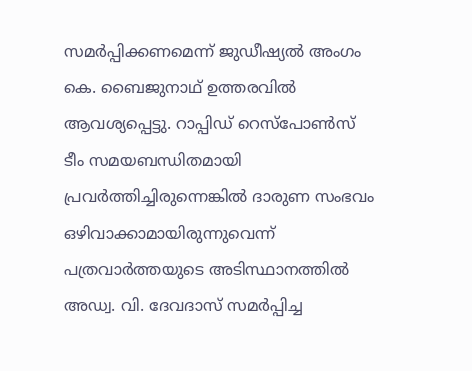സമർപ്പിക്കണമെന്ന് ജുഡീഷ്യൽ അംഗം കെ. ബൈജുനാഥ് ഉത്തരവിൽ ആവശ്യപ്പെട്ടു. റാപ്പിഡ് റെസ്പോൺസ് ടീം സമയബന്ധിതമായി പ്രവർത്തിച്ചിരുന്നെങ്കിൽ ദാരുണ സംഭവം ഒഴിവാക്കാമായിരുന്നുവെന്ന് പത്രവാർത്തയുടെ അടിസ്ഥാനത്തിൽ അഡ്വ. വി. ദേവദാസ് സമർപ്പിച്ച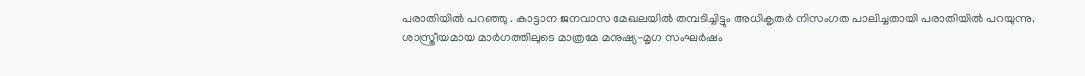പരാതിയിൽ പറഞ്ഞു . കാട്ടാന ജനവാസ മേഖലയിൽ തമ്പടിച്ചിട്ടും അധികൃതർ നിസംഗത പാലിച്ചതായി പരാതിയിൽ പറയുന്നു. ശാസ്ത്രീയമായ മാർഗത്തിലുടെ മാത്രമേ മനുഷ്യ-മൃഗ സംഘർഷം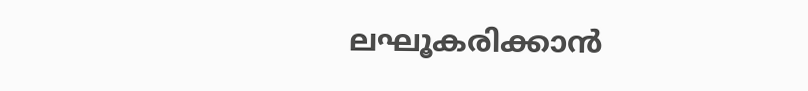ലഘൂകരിക്കാൻ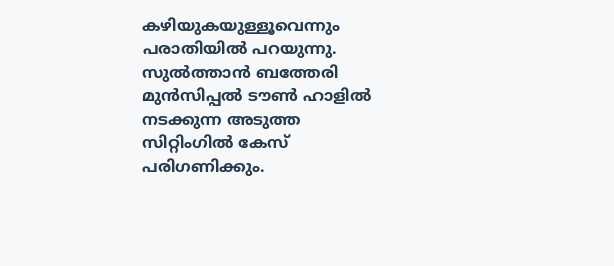കഴിയുകയുള്ളൂവെന്നും പരാതിയിൽ പറയുന്നു. സുൽത്താൻ ബത്തേരി മുൻസിപ്പൽ ടൗൺ ഹാളിൽ നടക്കുന്ന അടുത്ത സിറ്റിംഗിൽ കേസ് പരിഗണിക്കും.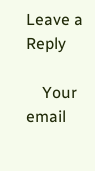Leave a Reply

    Your email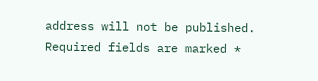address will not be published. Required fields are marked *